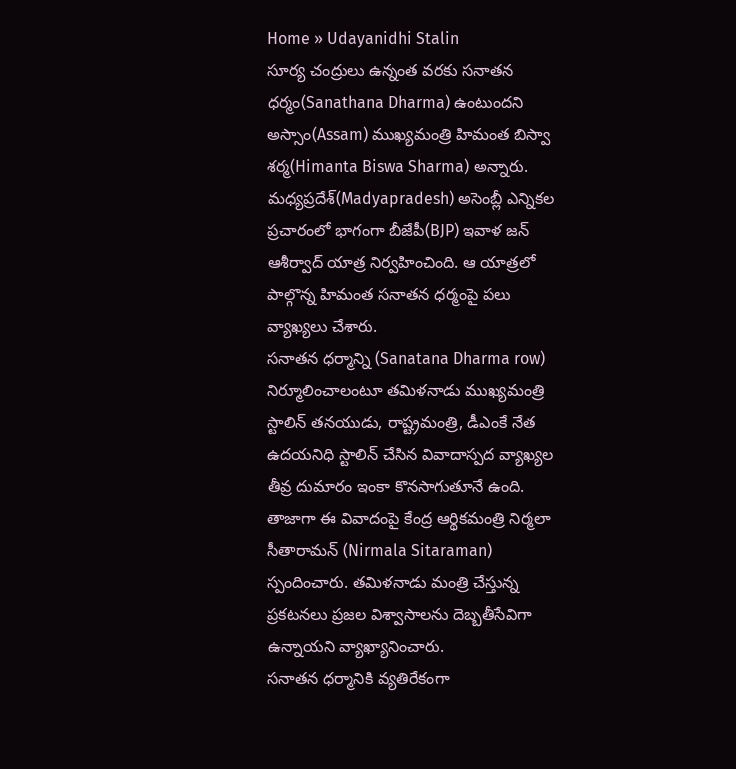Home » Udayanidhi Stalin
సూర్య చంద్రులు ఉన్నంత వరకు సనాతన ధర్మం(Sanathana Dharma) ఉంటుందని అస్సాం(Assam) ముఖ్యమంత్రి హిమంత బిస్వా శర్మ(Himanta Biswa Sharma) అన్నారు. మధ్యప్రదేశ్(Madyapradesh) అసెంబ్లీ ఎన్నికల ప్రచారంలో భాగంగా బీజేపీ(BJP) ఇవాళ జన్ ఆశీర్వాద్ యాత్ర నిర్వహించింది. ఆ యాత్రలో పాల్గొన్న హిమంత సనాతన ధర్మంపై పలు వ్యాఖ్యలు చేశారు.
సనాతన ధర్మాన్ని (Sanatana Dharma row) నిర్మూలించాలంటూ తమిళనాడు ముఖ్యమంత్రి స్టాలిన్ తనయుడు, రాష్ట్రమంత్రి, డీఎంకే నేత ఉదయనిధి స్టాలిన్ చేసిన వివాదాస్పద వ్యాఖ్యల తీవ్ర దుమారం ఇంకా కొనసాగుతూనే ఉంది. తాజాగా ఈ వివాదంపై కేంద్ర ఆర్థికమంత్రి నిర్మలా సీతారామన్ (Nirmala Sitaraman) స్పందించారు. తమిళనాడు మంత్రి చేస్తున్న ప్రకటనలు ప్రజల విశ్వాసాలను దెబ్బతీసేవిగా ఉన్నాయని వ్యాఖ్యానించారు.
సనాతన ధర్మానికి వ్యతిరేకంగా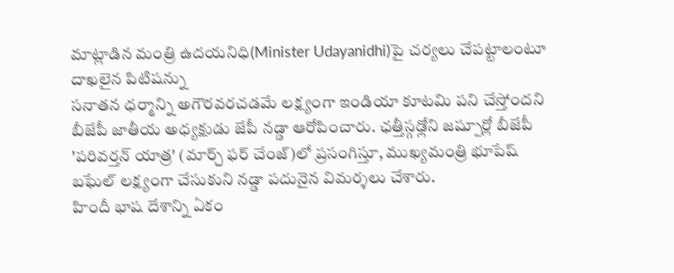మాట్లాడిన మంత్రి ఉదయనిధి(Minister Udayanidhi)పై చర్యలు చేపట్టాలంటూ దాఖలైన పిటిషన్ను
సనాతన ధర్మాన్ని అగౌరవరచడమే లక్ష్యంగా ఇండియా కూటమి పని చేస్తోందని బీజేపీ జాతీయ అధ్యక్షుడు జేపీ నడ్డా ఆరోపించారు. ఛత్తీస్గఢ్లోని జష్పూర్లో బీజేపీ 'పరివర్తన్ యాత్ర' (మార్చ్ ఫర్ చేంజ్)లో ప్రసంగిస్తూ, ముఖ్యమంత్రి భూపేష్ బఘేల్ లక్ష్యంగా చేసుకుని నడ్డా పదునైన విమర్శలు చేశారు.
హిందీ భాష దేశాన్ని ఏకం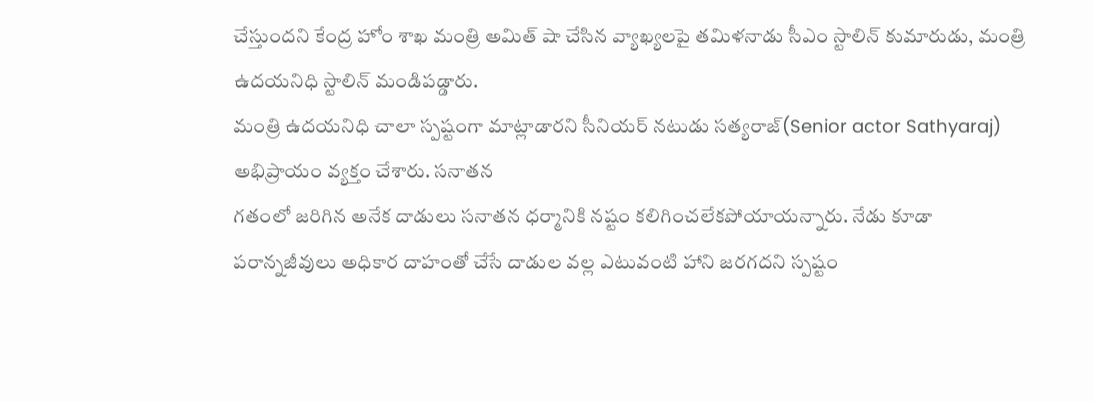చేస్తుందని కేంద్ర హోం శాఖ మంత్రి అమిత్ షా చేసిన వ్యాఖ్యలపై తమిళనాడు సీఎం స్టాలిన్ కుమారుడు, మంత్రి ఉదయనిధి స్టాలిన్ మండిపడ్డారు.
మంత్రి ఉదయనిధి చాలా స్పష్టంగా మాట్లాడారని సీనియర్ నటుడు సత్యరాజ్(Senior actor Sathyaraj) అభిప్రాయం వ్యక్తం చేశారు. సనాతన
గతంలో జరిగిన అనేక దాడులు సనాతన ధర్మానికి నష్టం కలిగించలేకపోయాయన్నారు. నేడు కూడా పరాన్నజీవులు అధికార దాహంతో చేసే దాడుల వల్ల ఎటువంటి హాని జరగదని స్పష్టం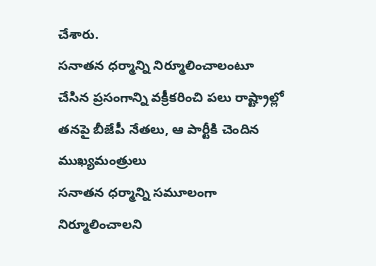చేశారు.
సనాతన ధర్మాన్ని నిర్మూలించాలంటూ చేసిన ప్రసంగాన్ని వక్రీకరించి పలు రాష్ట్రాల్లో తనపై బీజేపీ నేతలు, ఆ పార్టీకి చెందిన ముఖ్యమంత్రులు
సనాతన ధర్మాన్ని సమూలంగా నిర్మూలించాలని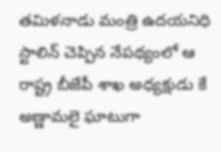తమిళనాడు మంత్రి ఉదయనిధి స్టాలిన్ చెప్పిన నేపథ్యంలో ఆ రాష్ట్ర బీజేపీ శాఖ అధ్యక్షుడు కే అణ్ణామలై ఘాటుగా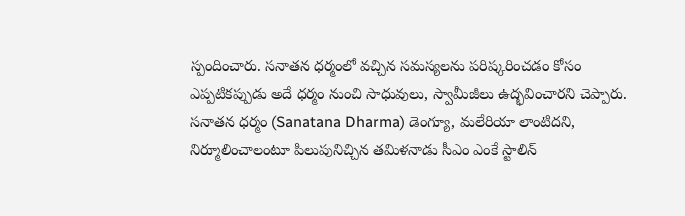స్పందించారు. సనాతన ధర్మంలో వచ్చిన సమస్యలను పరిష్కరించడం కోసం ఎప్పటికప్పుడు అదే ధర్మం నుంచి సాధువులు, స్వామీజీలు ఉద్భవించారని చెప్పారు.
సనాతన ధర్మం (Sanatana Dharma) డెంగ్యూ, మలేరియా లాంటిదని, నిర్మూలించాలంటూ పిలుపునిచ్చిన తమిళనాడు సీఎం ఎంకే స్టాలిన్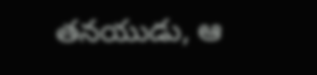తనయుడు, ఆ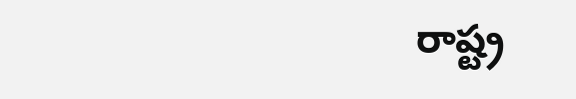రాష్ట్ర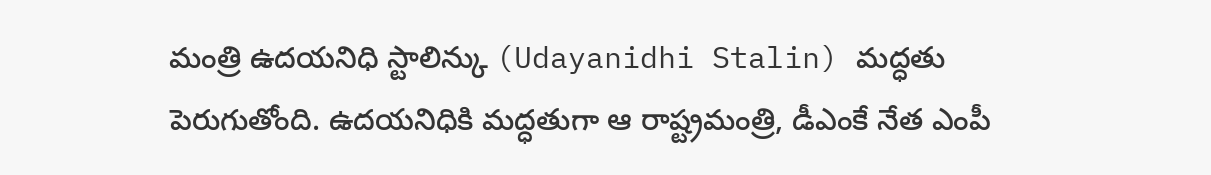మంత్రి ఉదయనిధి స్టాలిన్కు (Udayanidhi Stalin) మద్ధతు పెరుగుతోంది. ఉదయనిధికి మద్ధతుగా ఆ రాష్ట్రమంత్రి, డీఎంకే నేత ఎంపీ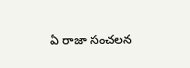ఏ రాజా సంచలన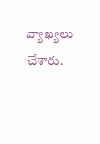వ్యాఖ్యలు చేశారు.